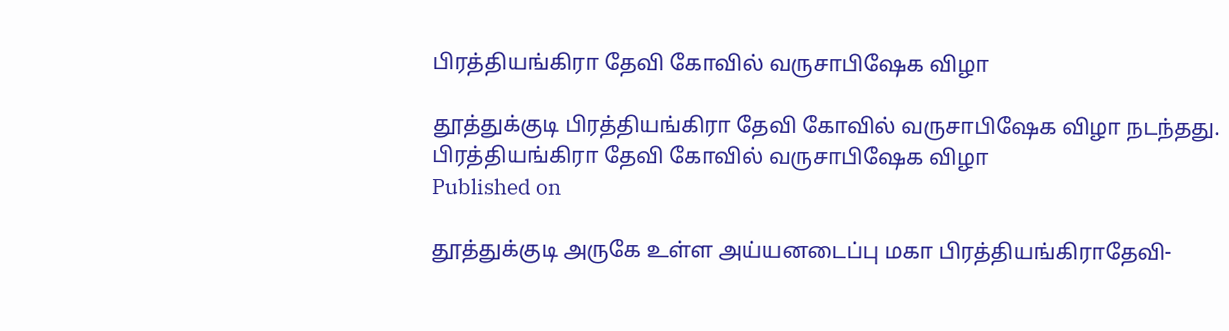பிரத்தியங்கிரா தேவி கோவில் வருசாபிஷேக விழா

தூத்துக்குடி பிரத்தியங்கிரா தேவி கோவில் வருசாபிஷேக விழா நடந்தது.
பிரத்தியங்கிரா தேவி கோவில் வருசாபிஷேக விழா
Published on

தூத்துக்குடி அருகே உள்ள அய்யனடைப்பு மகா பிரத்தியங்கிராதேவி-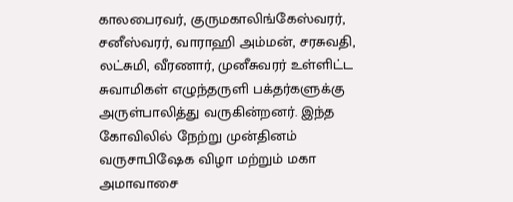காலபைரவர், குருமகாலிங்கேஸ்வரர், சனீஸ்வரர், வாராஹி அம்மன், சரசுவதி, லட்சுமி, வீரணார், முனீசுவரர் உள்ளிட்ட சுவாமிகள் எழுந்தருளி பக்தர்களுக்கு அருள்பாலித்து வருகின்றனர். இந்த கோவிலில் நேற்று முன்தினம் வருசாபிஷேக விழா மற்றும் மகா அமாவாசை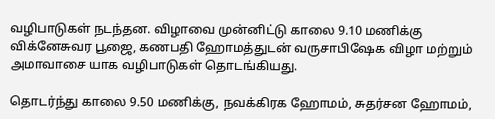வழிபாடுகள் நடந்தன. விழாவை முன்னிட்டு காலை 9.10 மணிக்கு விக்னேசுவர பூஜை, கணபதி ஹோமத்துடன் வருசாபிஷேக விழா மற்றும் அமாவாசை யாக வழிபாடுகள் தொடங்கியது.

தொடர்ந்து காலை 9.50 மணிக்கு, நவக்கிரக ஹோமம், சுதர்சன ஹோமம்,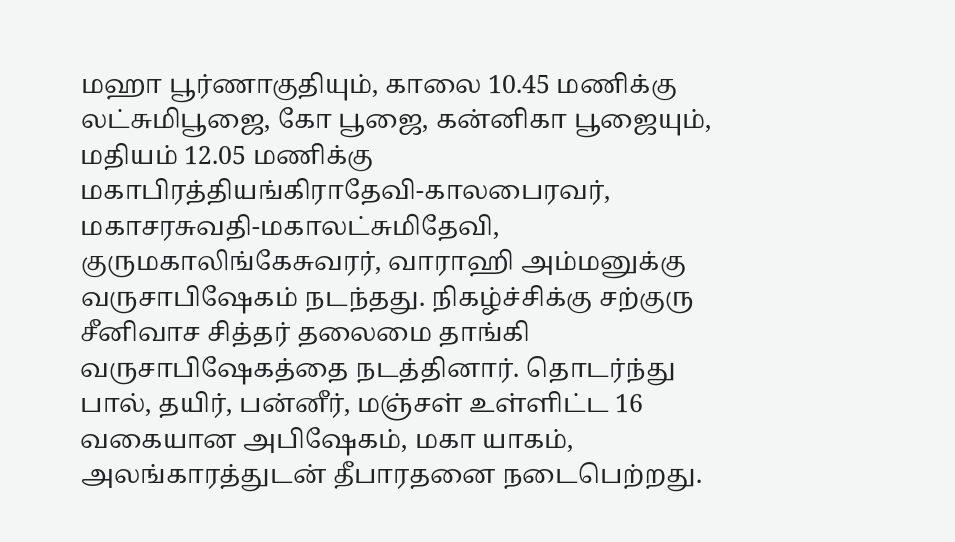மஹா பூர்ணாகுதியும், காலை 10.45 மணிக்கு லட்சுமிபூஜை, கோ பூஜை, கன்னிகா பூஜையும், மதியம் 12.05 மணிக்கு மகாபிரத்தியங்கிராதேவி-காலபைரவர், மகாசரசுவதி-மகாலட்சுமிதேவி, குருமகாலிங்கேசுவரர், வாராஹி அம்மனுக்கு வருசாபிஷேகம் நடந்தது. நிகழ்ச்சிக்கு சற்குரு சீனிவாச சித்தர் தலைமை தாங்கி வருசாபிஷேகத்தை நடத்தினார். தொடர்ந்து பால், தயிர், பன்னீர், மஞ்சள் உள்ளிட்ட 16 வகையான அபிஷேகம், மகா யாகம், அலங்காரத்துடன் தீபாரதனை நடைபெற்றது.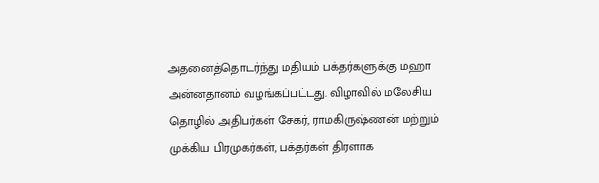அதனைத்தொடர்ந்து மதியம் பக்தர்களுக்கு மஹா அன்னதானம் வழங்கப்பட்டது. விழாவில் மலேசிய தொழில் அதிபர்கள் சேகர், ராமகிருஷ்ணன் மற்றும் முக்கிய பிரமுகர்கள், பக்தர்கள் திரளாக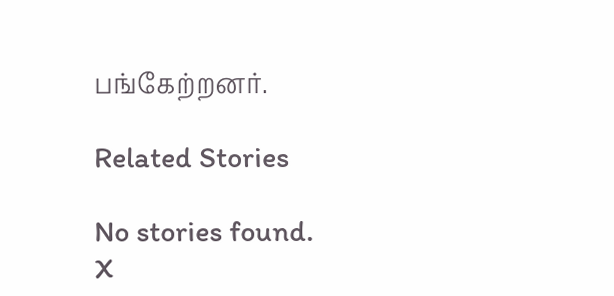பங்கேற்றனர்.

Related Stories

No stories found.
X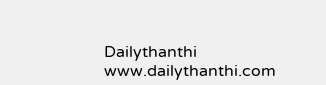Dailythanthi
www.dailythanthi.com